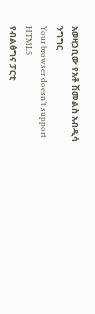አወዛጋቢው የአቶ ሽመልስ አብዲሳ ንግግር
Your browser doesn’t support HTML5
የብልፅግና ፓርቲ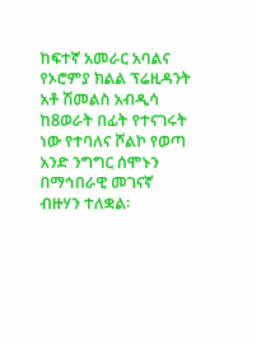ከፍተኛ አመራር አባልና የኦሮምያ ክልል ፕሬዚዳንት አቶ ሽመልስ አብዲሳ ከ8ወራት በፊት የተናገሩት ነው የተባለና ሾልኮ የወጣ አንድ ንግግር ሰሞኑን በማኅበራዊ መገናኛ ብዙሃን ተለቋል፡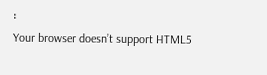፡
Your browser doesn’t support HTML5